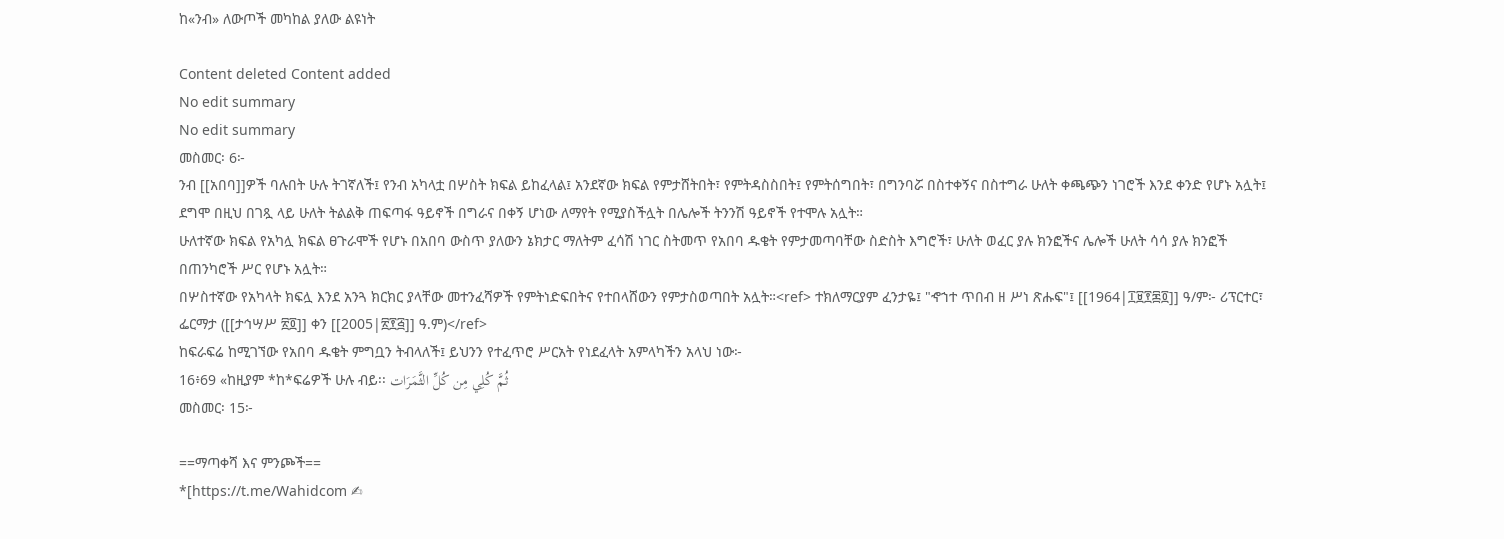ከ«ንብ» ለውጦች መካከል ያለው ልዩነት

Content deleted Content added
No edit summary
No edit summary
መስመር፡ 6፦
ንብ [[አበባ]]ዎች ባሉበት ሁሉ ትገኛለች፤ የንብ አካላቷ በሦስት ክፍል ይከፈላል፤ አንደኛው ክፍል የምታሸትበት፣ የምትዳስስበት፤ የምትሰግበት፣ በግንባሯ በስተቀኝና በስተግራ ሁለት ቀጫጭን ነገሮች እንደ ቀንድ የሆኑ አሏት፤ ደግሞ በዚህ በገጿ ላይ ሁለት ትልልቅ ጠፍጣፋ ዓይኖች በግራና በቀኝ ሆነው ለማየት የሚያስችሏት በሌሎች ትንንሽ ዓይኖች የተሞሉ አሏት።
ሁለተኛው ክፍል የአካሏ ክፍል ፀጉራሞች የሆኑ በአበባ ውስጥ ያለውን ኔክታር ማለትም ፈሳሽ ነገር ስትመጥ የአበባ ዱቄት የምታመጣባቸው ስድስት እግሮች፣ ሁለት ወፈር ያሉ ክንፎችና ሌሎች ሁለት ሳሳ ያሉ ክንፎች በጠንካሮች ሥር የሆኑ አሏት።
በሦስተኛው የአካላት ክፍሏ እንደ አንጓ ክርክር ያላቸው መተንፈሻዎች የምትነድፍበትና የተበላሸውን የምታስወጣበት አሏት።<ref> ተክለማርያም ፈንታዬ፤ "ኆኀተ ጥበብ ዘ ሥነ ጽሑፍ"፤ [[1964|፲፱፻፷፬]] ዓ/ም፦ ሪፕርተር፣ ፌርማታ ([[ታኅሣሥ ፳፬]] ቀን [[2005|፳፻፭]] ዓ.ም)</ref>
ከፍራፍሬ ከሚገኘው የአበባ ዱቄት ምግቧን ትብላለች፤ ይህንን የተፈጥሮ ሥርአት የነደፈላት አምላካችን አላህ ነው፦
16፥69 «ከዚያም *ከ*ፍሬዎች ሁሉ ብይ፡፡ ثُمَّ كُلِي مِن كُلِّ الثَّمَرَات
መስመር፡ 15፦

==ማጣቀሻ እና ምንጮች==
*[https://t.me/Wahidcom ✍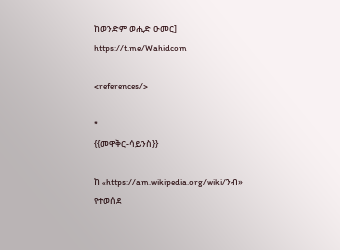ከወንድም ወሒድ ዑመር]
https://t.me/Wahidcom

<references/>

*
{{መዋቅር-ሳይንስ}}

ከ «https://am.wikipedia.org/wiki/ንብ» የተወሰደ